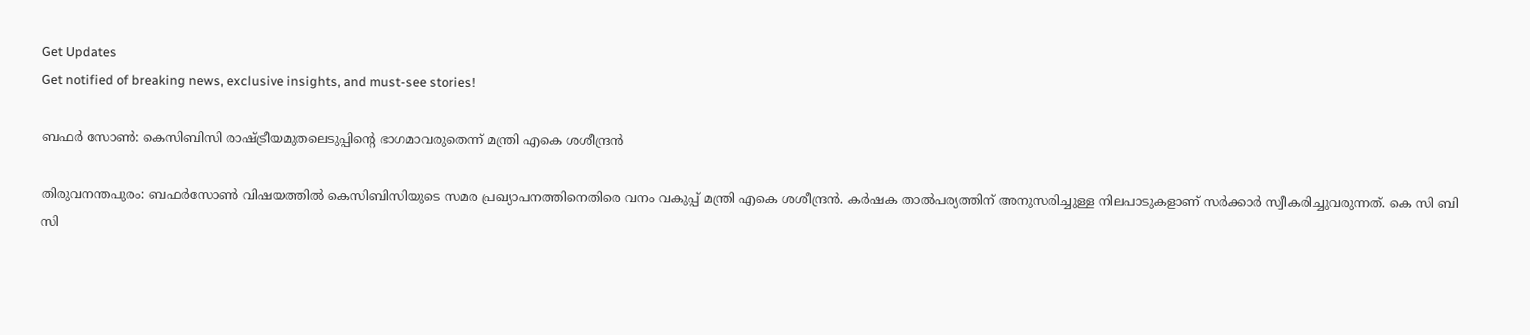Get Updates
Get notified of breaking news, exclusive insights, and must-see stories!

ബഫർ സോണ്‍: കെസിബിസി രാഷ്ട്രീയമുതലെടുപ്പിന്റെ ഭാഗമാവരുതെന്ന് മന്ത്രി എകെ ശശീന്ദ്രന്‍

തിരുവനന്തപുരം: ബഫർസോണ്‍ വിഷയത്തില്‍ കെസിബിസിയുടെ സമര പ്രഖ്യാപനത്തിനെതിരെ വനം വകുപ്പ് മന്ത്രി എകെ ശശീന്ദ്രന്‍. കര്‍ഷക താല്‍പര്യത്തിന് അനുസരിച്ചുള്ള നിലപാടുകളാണ് സര്‍ക്കാര്‍ സ്വീകരിച്ചുവരുന്നത്. കെ സി ബി സി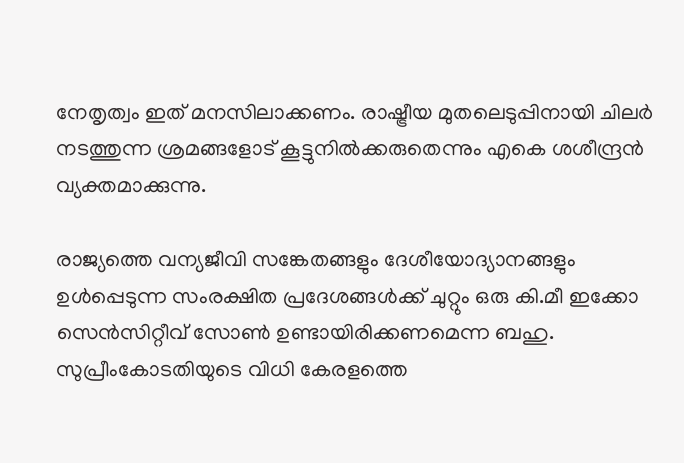നേതൃത്വം ഇത് മനസിലാക്കണം. രാഷ്ട്രീയ മുതലെടുപ്പിനായി ചിലര്‍ നടത്തുന്ന ശ്രമങ്ങളോട് കൂട്ടുനില്‍ക്കരുതെന്നും എകെ ശശീന്ദ്രന്‍ വ്യക്തമാക്കുന്നു.

രാജ്യത്തെ വന്യജീവി സങ്കേതങ്ങളും ദേശീയോദ്യാനങ്ങളും ഉള്‍പ്പെടുന്ന സംരക്ഷിത പ്രദേശങ്ങള്‍ക്ക് ചുറ്റും ഒരു കി.മീ ഇക്കോ സെന്‍സിറ്റീവ് സോണ്‍ ഉണ്ടായിരിക്കണമെന്ന ബഹു. സുപ്രീംകോടതിയുടെ വിധി കേരളത്തെ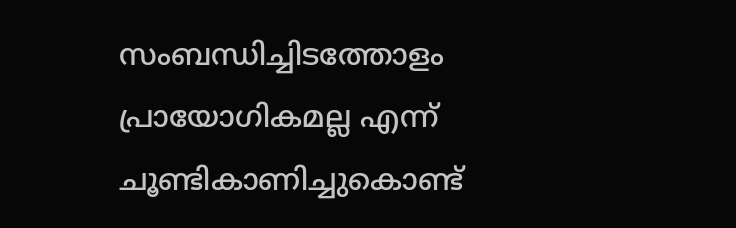സംബന്ധിച്ചിടത്തോളം പ്രായോഗികമല്ല എന്ന് ചൂണ്ടികാണിച്ചുകൊണ്ട്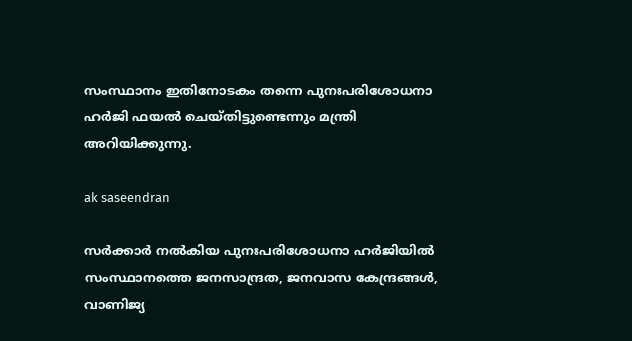സംസ്ഥാനം ഇതിനോടകം തന്നെ പുനഃപരിശോധനാ ഹര്‍ജി ഫയല്‍ ചെയ്തിട്ടുണ്ടെന്നും മന്ത്രി അറിയിക്കുന്നു.

ak saseendran

സര്‍ക്കാര്‍ നല്‍കിയ പുനഃപരിശോധനാ ഹര്‍ജിയില്‍ സംസ്ഥാനത്തെ ജനസാന്ദ്രത, ജനവാസ കേന്ദ്രങ്ങള്‍, വാണിജ്യ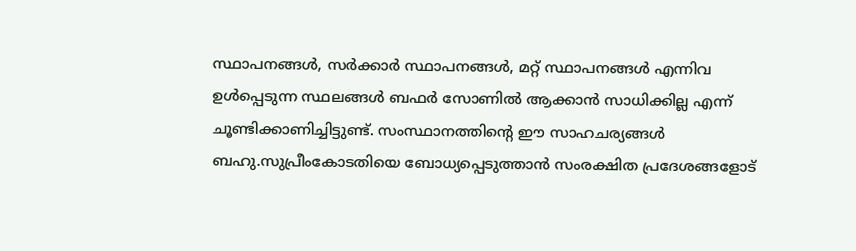സ്ഥാപനങ്ങള്‍, സര്‍ക്കാര്‍ സ്ഥാപനങ്ങള്‍, മറ്റ് സ്ഥാപനങ്ങള്‍ എന്നിവ ഉള്‍പ്പെടുന്ന സ്ഥലങ്ങള്‍ ബഫര്‍ സോണില്‍ ആക്കാന്‍ സാധിക്കില്ല എന്ന് ചൂണ്ടിക്കാണിച്ചിട്ടുണ്ട്. സംസ്ഥാനത്തിന്റെ ഈ സാഹചര്യങ്ങള്‍ ബഹു.സുപ്രീംകോടതിയെ ബോധ്യപ്പെടുത്താന്‍ സംരക്ഷിത പ്രദേശങ്ങളോട്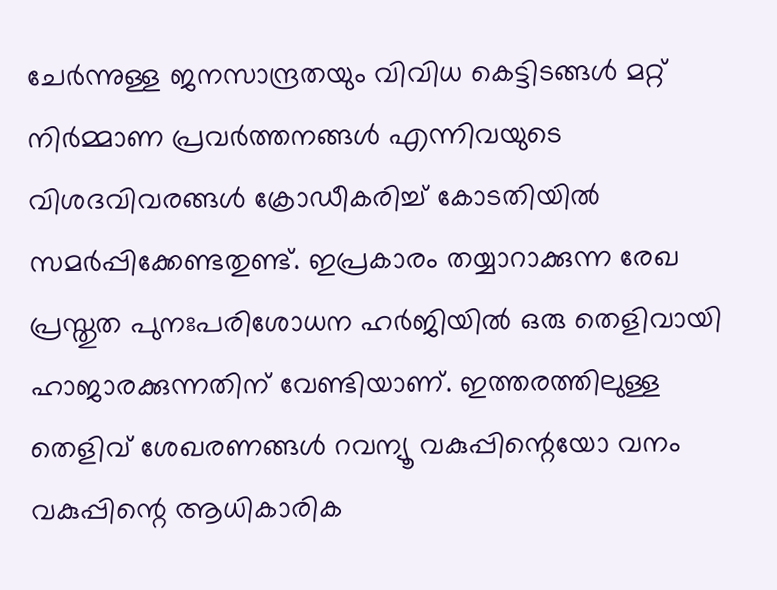ചേര്‍ന്നുള്ള ജനസാന്ദ്രതയും വിവിധ കെട്ടിടങ്ങള്‍ മറ്റ് നിര്‍മ്മാണ പ്രവര്‍ത്തനങ്ങള്‍ എന്നിവയുടെ വിശദവിവരങ്ങള്‍ ക്രോഡീകരിച്ച് കോടതിയില്‍ സമര്‍പ്പിക്കേണ്ടതുണ്ട്. ഇപ്രകാരം തയ്യാറാക്കുന്ന രേഖ പ്രസ്തുത പുനഃപരിശോധന ഹര്‍ജിയില്‍ ഒരു തെളിവായി ഹാജാരക്കുന്നതിന് വേണ്ടിയാണ്. ഇത്തരത്തിലുള്ള തെളിവ് ശേഖരണങ്ങള്‍ റവന്യൂ വകുപ്പിന്റെയോ വനം വകുപ്പിന്റെ ആധികാരിക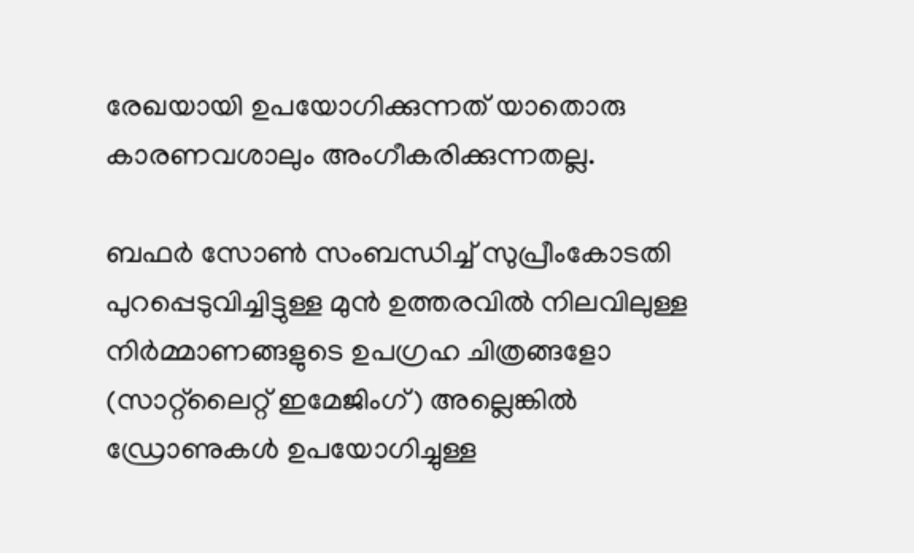രേഖയായി ഉപയോഗിക്കുന്നത് യാതൊരു കാരണവശാലും അംഗീകരിക്കുന്നതല്ല.

ബഫര്‍ സോണ്‍ സംബന്ധിച്ച് സുപ്രീംകോടതി പുറപ്പെടുവിച്ചിട്ടുള്ള മുന്‍ ഉത്തരവില്‍ നിലവിലുള്ള നിര്‍മ്മാണങ്ങളുടെ ഉപഗ്രഹ ചിത്രങ്ങളോ (സാറ്റ്‌ലൈറ്റ് ഇമേജിംഗ്) അല്ലെങ്കില്‍ ഡ്രോണുകള്‍ ഉപയോഗിച്ചുള്ള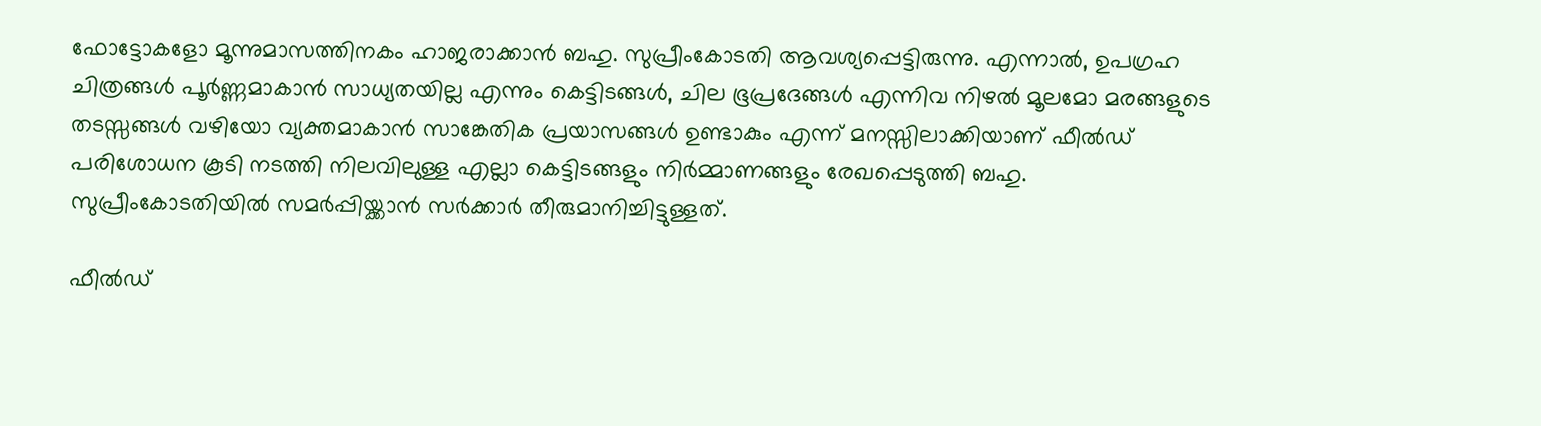ഫോട്ടോകളോ മൂന്നുമാസത്തിനകം ഹാജരാക്കാന്‍ ബഹു. സുപ്രീംകോടതി ആവശ്യപ്പെട്ടിരുന്നു. എന്നാല്‍, ഉപഗ്രഹ ചിത്രങ്ങള്‍ പൂര്‍ണ്ണമാകാന്‍ സാധ്യതയില്ല എന്നും കെട്ടിടങ്ങള്‍, ചില ഭൂപ്രദേങ്ങള്‍ എന്നിവ നിഴല്‍ മൂലമോ മരങ്ങളുടെ തടസ്സങ്ങള്‍ വഴിയോ വ്യക്തമാകാന്‍ സാങ്കേതിക പ്രയാസങ്ങള്‍ ഉണ്ടാകും എന്ന് മനസ്സിലാക്കിയാണ് ഫീല്‍ഡ് പരിശോധന കൂടി നടത്തി നിലവിലുള്ള എല്ലാ കെട്ടിടങ്ങളും നിര്‍മ്മാണങ്ങളും രേഖപ്പെടുത്തി ബഹു. സുപ്രീംകോടതിയില്‍ സമര്‍പ്പിയ്ക്കാന്‍ സര്‍ക്കാര്‍ തീരുമാനിച്ചിട്ടുള്ളത്.

ഫീല്‍ഡ്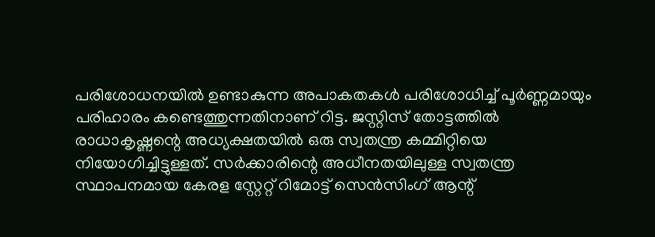പരിശോധനയില്‍ ഉണ്ടാകുന്ന അപാകതകള്‍ പരിശോധിച്ച് പൂര്‍ണ്ണമായും പരിഹാരം കണ്ടെത്തുന്നതിനാണ് റിട്ട. ജസ്റ്റിസ് തോട്ടത്തില്‍ രാധാകൃഷ്ണന്റെ അധ്യക്ഷതയില്‍ ഒരു സ്വതന്ത്ര കമ്മിറ്റിയെ നിയോഗിച്ചിട്ടുള്ളത്. സര്‍ക്കാരിന്റെ അധീനതയിലുള്ള സ്വതന്ത്ര സ്ഥാപനമായ കേരള സ്റ്റേറ്റ് റിമോട്ട് സെന്‍സിംഗ് ആന്റ്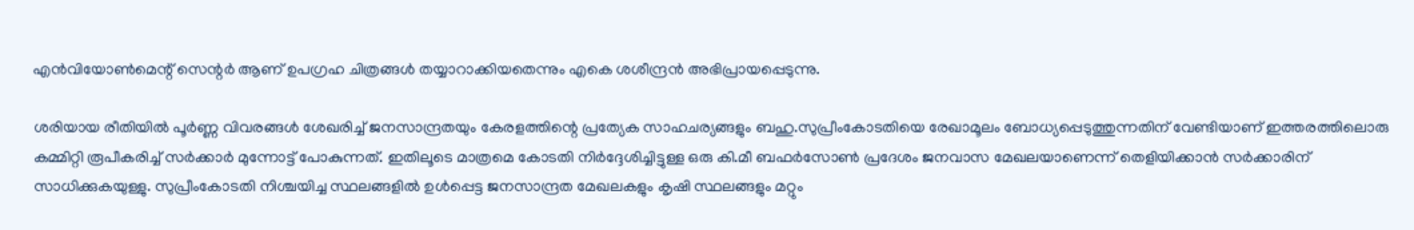എന്‍വിയോണ്‍മെന്റ് സെന്റര്‍ ആണ് ഉപഗ്രഹ ചിത്രങ്ങള്‍ തയ്യാറാക്കിയതെന്നും എകെ ശശീന്ദ്രന്‍ അഭിപ്രായപ്പെടുന്നു.

ശരിയായ രീതിയില്‍ പൂര്‍ണ്ണ വിവരങ്ങള്‍ ശേഖരിച്ച് ജനസാന്ദ്രതയും കേരളത്തിന്റെ പ്രത്യേക സാഹചര്യങ്ങളും ബഹു.സുപ്രീംകോടതിയെ രേഖാമൂലം ബോധ്യപ്പെടുത്തുന്നതിന് വേണ്ടിയാണ് ഇത്തരത്തിലൊരു കമ്മിറ്റി രൂപീകരിച്ച് സര്‍ക്കാര്‍ മുന്നോട്ട് പോകുന്നത്. ഇതിലൂടെ മാത്രമെ കോടതി നിര്‍ദ്ദേശിച്ചിട്ടുള്ള ഒരു കി.മീ ബഫര്‍സോണ്‍ പ്രദേശം ജനവാസ മേഖലയാണെന്ന് തെളിയിക്കാന്‍ സര്‍ക്കാരിന് സാധിക്കുകയുള്ളു. സുപ്രീംകോടതി നിശ്ചയിച്ച സ്ഥലങ്ങളില്‍ ഉള്‍പ്പെട്ട ജനസാന്ദ്രത മേഖലകളും കൃഷി സ്ഥലങ്ങളും മറ്റും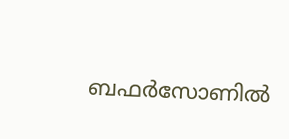ബഫര്‍സോണില്‍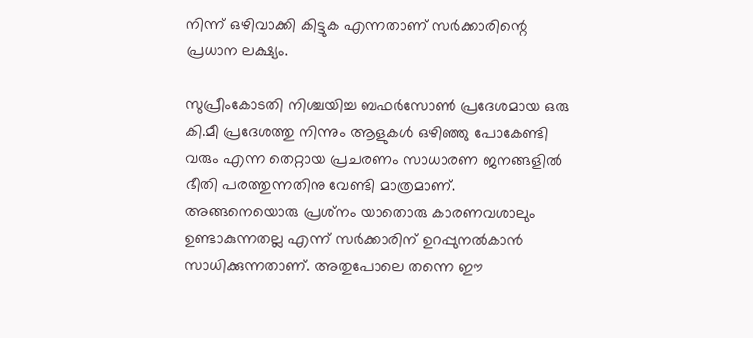നിന്ന് ഒഴിവാക്കി കിട്ടുക എന്നതാണ് സര്‍ക്കാരിന്റെ പ്രധാന ലക്ഷ്യം.

സുപ്രീംകോടതി നിശ്ചയിച്ച ബഫര്‍സോണ്‍ പ്രദേശമായ ഒരു കി.മീ പ്രദേശത്തു നിന്നും ആളുകള്‍ ഒഴിഞ്ഞു പോകേണ്ടി വരും എന്ന തെറ്റായ പ്രചരണം സാധാരണ ജനങ്ങളില്‍ ഭീതി പരത്തുന്നതിനു വേണ്ടി മാത്രമാണ്. അങ്ങനെയൊരു പ്രശ്‌നം യാതൊരു കാരണവശാലും ഉണ്ടാകുന്നതല്ല എന്ന് സര്‍ക്കാരിന് ഉറപ്പുനല്‍കാന്‍ സാധിക്കുന്നതാണ്. അതുപോലെ തന്നെ ഈ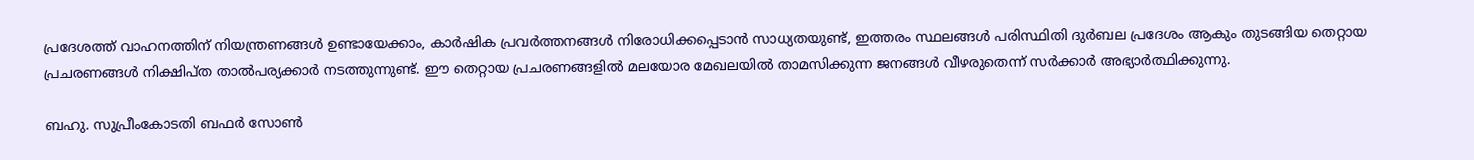പ്രദേശത്ത് വാഹനത്തിന് നിയന്ത്രണങ്ങള്‍ ഉണ്ടായേക്കാം, കാര്‍ഷിക പ്രവര്‍ത്തനങ്ങള്‍ നിരോധിക്കപ്പെടാന്‍ സാധ്യതയുണ്ട്, ഇത്തരം സ്ഥലങ്ങള്‍ പരിസ്ഥിതി ദുര്‍ബല പ്രദേശം ആകും തുടങ്ങിയ തെറ്റായ പ്രചരണങ്ങള്‍ നിക്ഷിപ്ത താല്‍പര്യക്കാര്‍ നടത്തുന്നുണ്ട്. ഈ തെറ്റായ പ്രചരണങ്ങളില്‍ മലയോര മേഖലയില്‍ താമസിക്കുന്ന ജനങ്ങള്‍ വീഴരുതെന്ന് സര്‍ക്കാര്‍ അഭ്യാര്‍ത്ഥിക്കുന്നു.

ബഹു. സുപ്രീംകോടതി ബഫര്‍ സോണ്‍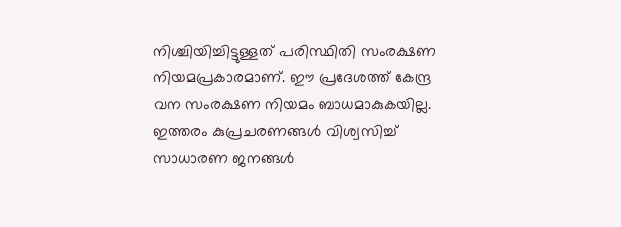നിശ്ചിയിച്ചിട്ടുള്ളത് പരിസ്ഥിതി സംരക്ഷണ നിയമപ്രകാരമാണ്. ഈ പ്രദേശത്ത് കേന്ദ്ര വന സംരക്ഷണ നിയമം ബാധമാകുകയില്ല. ഇത്തരം കുപ്രചരണങ്ങള്‍ വിശ്വസിച്ച് സാധാരണ ജനങ്ങള്‍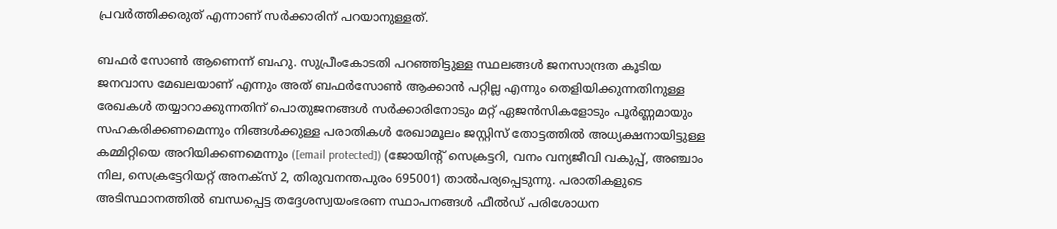പ്രവര്‍ത്തിക്കരുത് എന്നാണ് സര്‍ക്കാരിന് പറയാനുള്ളത്.

ബഫര്‍ സോണ്‍ ആണെന്ന് ബഹു. സുപ്രീംകോടതി പറഞ്ഞിട്ടുള്ള സ്ഥലങ്ങള്‍ ജനസാന്ദ്രത കൂടിയ ജനവാസ മേഖലയാണ് എന്നും അത് ബഫര്‍സോണ്‍ ആക്കാന്‍ പറ്റില്ല എന്നും തെളിയിക്കുന്നതിനുള്ള രേഖകള്‍ തയ്യാറാക്കുന്നതിന് പൊതുജനങ്ങള്‍ സര്‍ക്കാരിനോടും മറ്റ് ഏജന്‍സികളോടും പൂര്‍ണ്ണമായും സഹകരിക്കണമെന്നും നിങ്ങള്‍ക്കുള്ള പരാതികള്‍ രേഖാമൂലം ജസ്റ്റിസ് തോട്ടത്തില്‍ അധ്യക്ഷനായിട്ടുള്ള കമ്മിറ്റിയെ അറിയിക്കണമെന്നും ([email protected]) (ജോയിന്റ് സെക്രട്ടറി, വനം വന്യജീവി വകുപ്പ്, അഞ്ചാം നില, സെക്രട്ടേറിയറ്റ് അനക്സ് 2, തിരുവനന്തപുരം 695001) താല്‍പര്യപ്പെടുന്നു. പരാതികളുടെ അടിസ്ഥാനത്തില്‍ ബന്ധപ്പെട്ട തദ്ദേശസ്വയംഭരണ സ്ഥാപനങ്ങള്‍ ഫീല്‍ഡ് പരിശോധന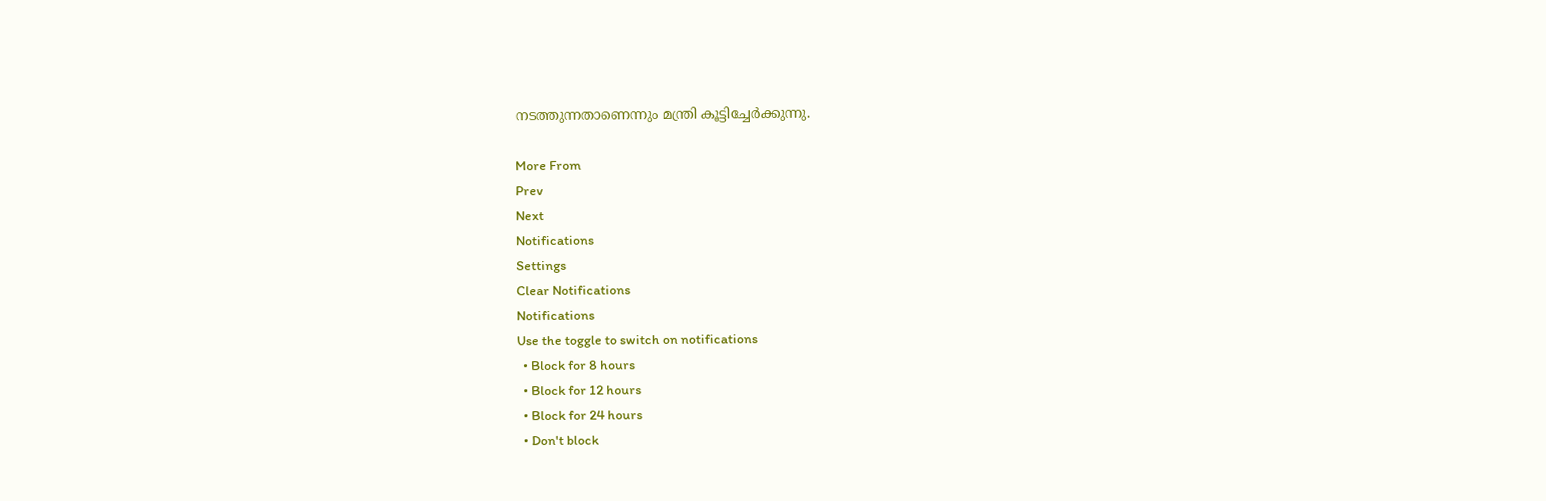നടത്തുന്നതാണെന്നും മന്ത്രി കൂട്ടിച്ചേർക്കുന്നു.

More From
Prev
Next
Notifications
Settings
Clear Notifications
Notifications
Use the toggle to switch on notifications
  • Block for 8 hours
  • Block for 12 hours
  • Block for 24 hours
  • Don't block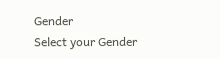Gender
Select your Gender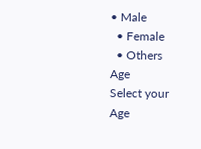• Male
  • Female
  • Others
Age
Select your Age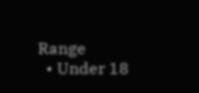Range
  • Under 18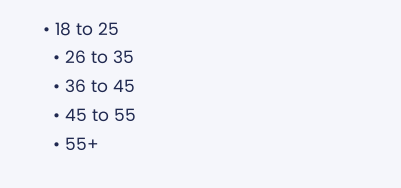• 18 to 25
  • 26 to 35
  • 36 to 45
  • 45 to 55
  • 55+